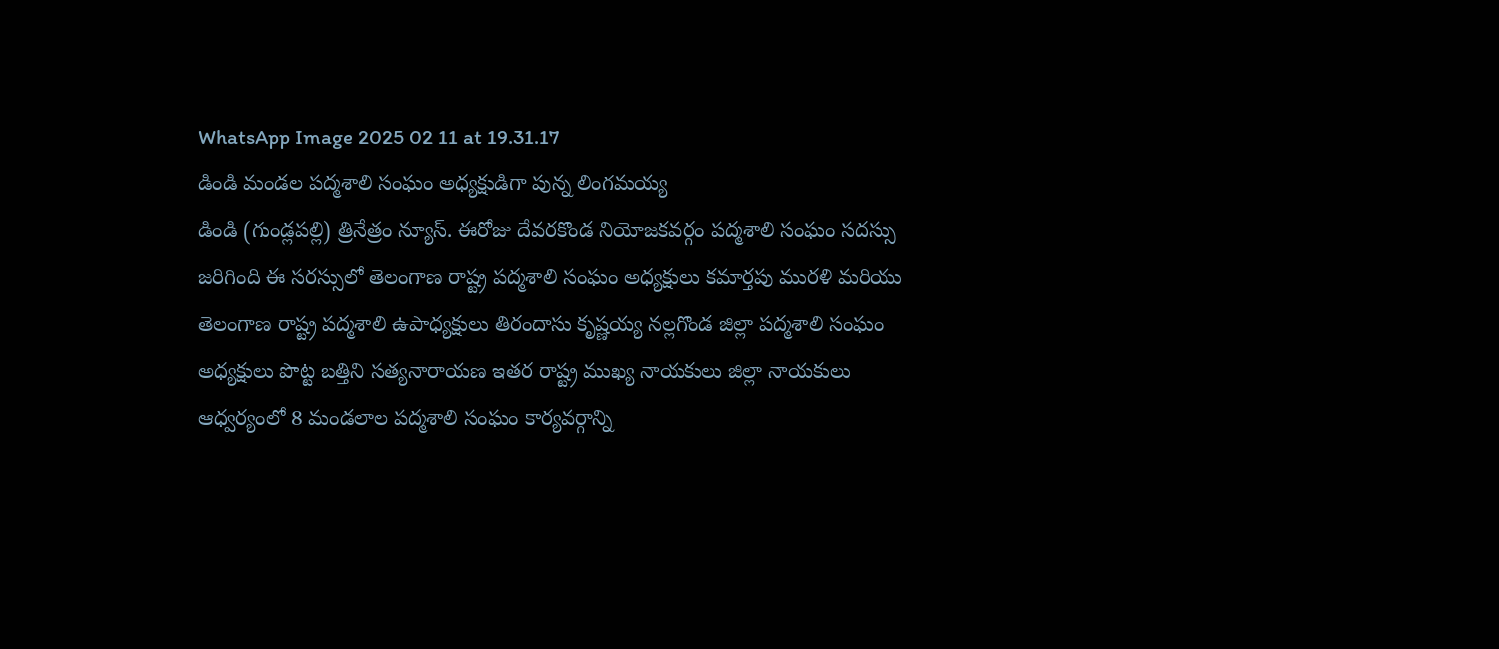WhatsApp Image 2025 02 11 at 19.31.17
డిండి మండల పద్మశాలి సంఘం అధ్యక్షుడిగా పున్న లింగమయ్య
డిండి (గుండ్లపల్లి) త్రినేత్రం న్యూస్. ఈరోజు దేవరకొండ నియోజకవర్గం పద్మశాలి సంఘం సదస్సు జరిగింది ఈ సరస్సులో తెలంగాణ రాష్ట్ర పద్మశాలి సంఘం అధ్యక్షులు కమార్తపు మురళి మరియు తెలంగాణ రాష్ట్ర పద్మశాలి ఉపాధ్యక్షులు తిరందాసు కృష్ణయ్య నల్లగొండ జిల్లా పద్మశాలి సంఘం అధ్యక్షులు పొట్ట బత్తిని సత్యనారాయణ ఇతర రాష్ట్ర ముఖ్య నాయకులు జిల్లా నాయకులు ఆధ్వర్యంలో 8 మండలాల పద్మశాలి సంఘం కార్యవర్గాన్ని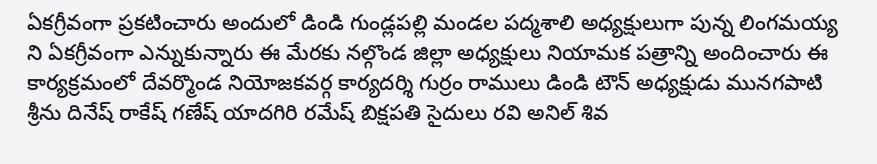ఏకగ్రీవంగా ప్రకటించారు అందులో డిండి గుండ్లపల్లి మండల పద్మశాలి అధ్యక్షులుగా పున్న లింగమయ్య ని ఏకగ్రీవంగా ఎన్నుకున్నారు ఈ మేరకు నల్గొండ జిల్లా అధ్యక్షులు నియామక పత్రాన్ని అందించారు ఈ కార్యక్రమంలో దేవర్మొండ నియోజకవర్గ కార్యదర్శి గుర్రం రాములు డిండి టౌన్ అధ్యక్షుడు మునగపాటి శ్రీను దినేష్ రాకేష్ గణేష్ యాదగిరి రమేష్ బిక్షపతి సైదులు రవి అనిల్ శివ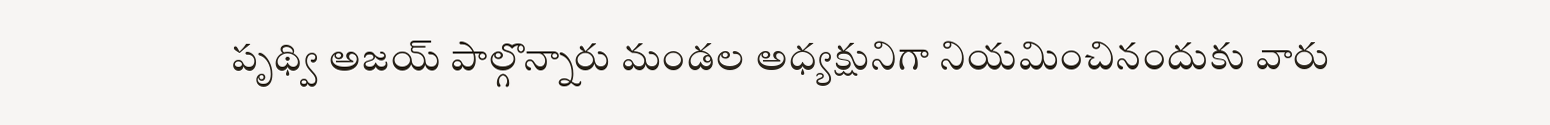పృథ్వి అజయ్ పాల్గొన్నారు మండల అధ్యక్షునిగా నియమించినందుకు వారు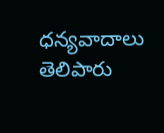ధన్యవాదాలు తెలిపారు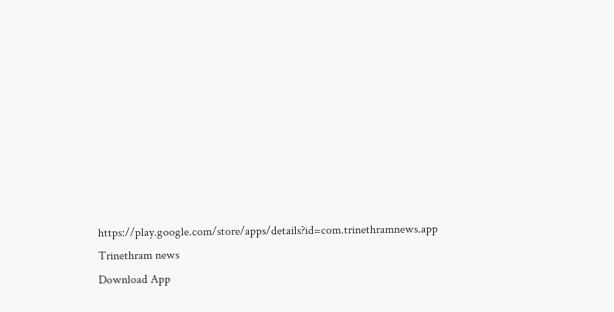https://play.google.com/store/apps/details?id=com.trinethramnews.app
Trinethram news
Download App